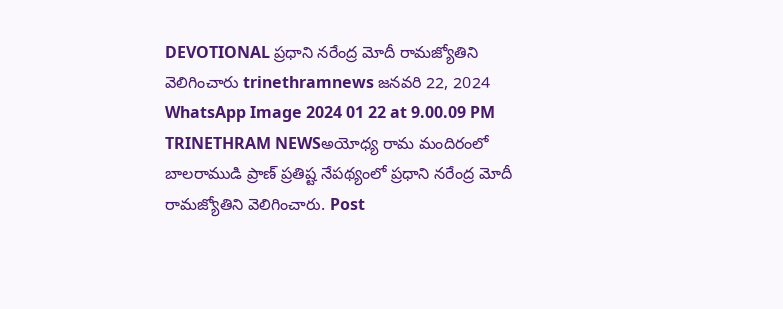DEVOTIONAL ప్రధాని నరేంద్ర మోదీ రామజ్యోతిని వెలిగించారు trinethramnews జనవరి 22, 2024 WhatsApp Image 2024 01 22 at 9.00.09 PM TRINETHRAM NEWSఅయోధ్య రామ మందిరంలో బాలరాముడి ప్రాణ్ ప్రతిష్ట నేపథ్యంలో ప్రధాని నరేంద్ర మోదీ రామజ్యోతిని వెలిగించారు. Post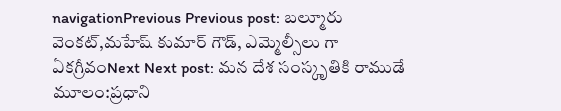navigationPrevious Previous post: బల్మూరు వెంకట్,మహేష్ కుమార్ గౌడ్, ఎమ్మెల్సీలు గా ఏకగ్రీవంNext Next post: మన దేశ సంస్కృతికి రాముడే మూలం:ప్రధాని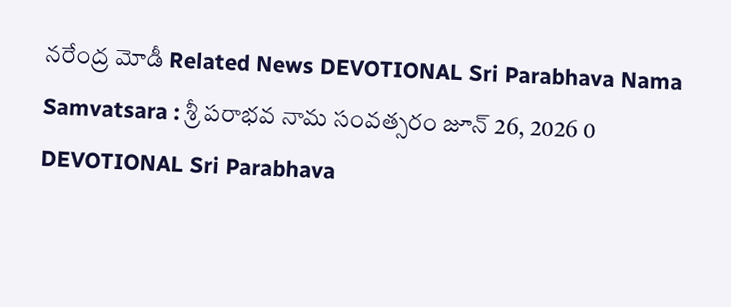నరేంద్ర మోడీ Related News DEVOTIONAL Sri Parabhava Nama Samvatsara : శ్రీ పరాభవ నామ సంవత్సరం జూన్ 26, 2026 0 DEVOTIONAL Sri Parabhava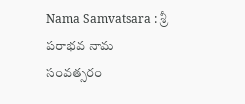Nama Samvatsara : శ్రీ పరాభవ నామ సంవత్సరం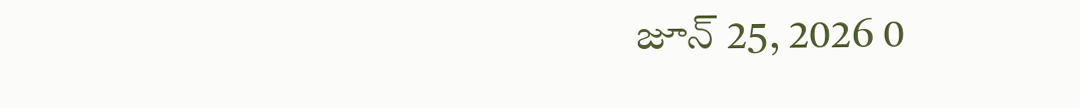జూన్ 25, 2026 0